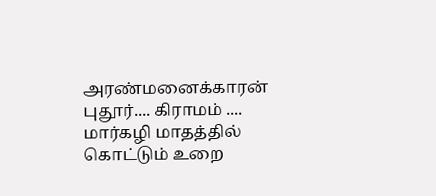அரண்மனைக்காரன் புதூர்.... கிராமம் .... மார்கழி மாதத்தில் கொட்டும் உறை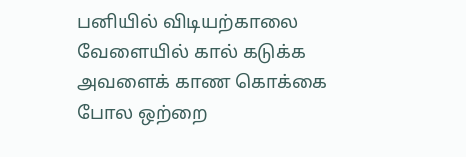பனியில் விடியற்காலை வேளையில் கால் கடுக்க அவளைக் காண கொக்கை போல ஒற்றை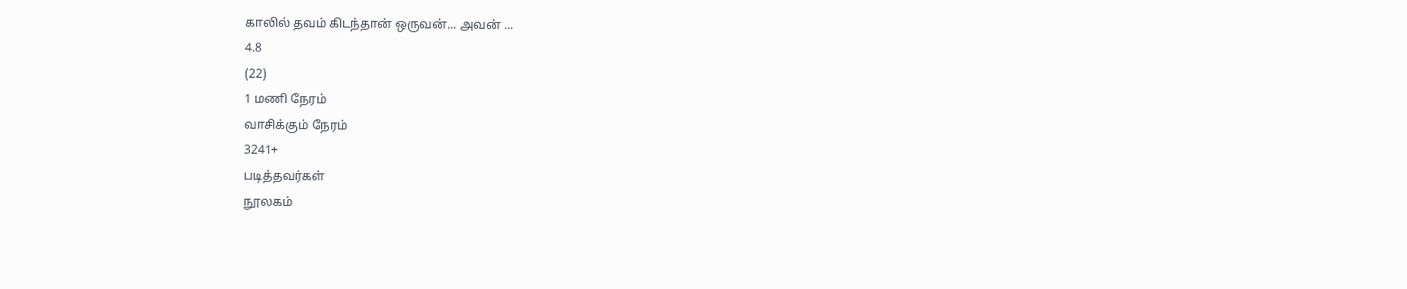காலில் தவம் கிடந்தான் ஒருவன்... அவன் ...
4.8
(22)
1 மணி நேரம்
வாசிக்கும் நேரம்
3241+
படித்தவர்கள்
நூலகம்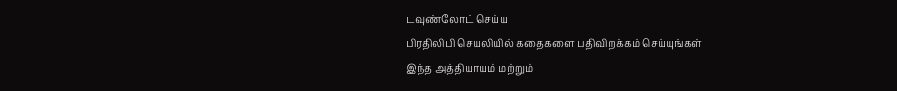டவுண்லோட் செய்ய
பிரதிலிபி செயலியில் கதைகளை பதிவிறக்கம் செய்யுங்கள்
இந்த அத்தியாயம் மற்றும்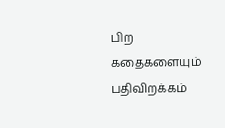பிற கதைகளையும் பதிவிறக்கம்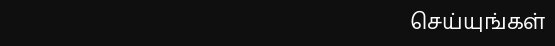செய்யுங்கள்